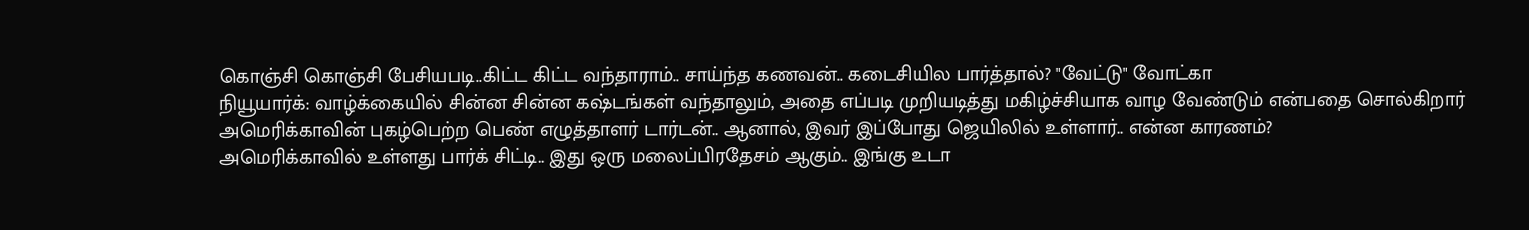கொஞ்சி கொஞ்சி பேசியபடி..கிட்ட கிட்ட வந்தாராம்.. சாய்ந்த கணவன்.. கடைசியில பார்த்தால்? "வேட்டு" வோட்கா
நியூயார்க்: வாழ்க்கையில் சின்ன சின்ன கஷ்டங்கள் வந்தாலும், அதை எப்படி முறியடித்து மகிழ்ச்சியாக வாழ வேண்டும் என்பதை சொல்கிறார் அமெரிக்காவின் புகழ்பெற்ற பெண் எழுத்தாளர் டார்டன்.. ஆனால், இவர் இப்போது ஜெயிலில் உள்ளார்.. என்ன காரணம்?
அமெரிக்காவில் உள்ளது பார்க் சிட்டி.. இது ஒரு மலைப்பிரதேசம் ஆகும்.. இங்கு உடா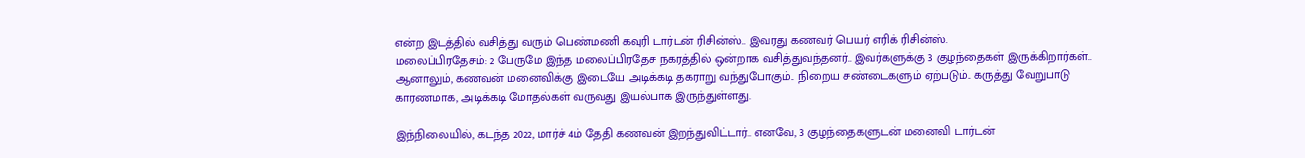என்ற இடத்தில் வசித்து வரும் பெண்மணி கவுரி டார்டன் ரிசின்ஸ்.. இவரது கணவர் பெயர் எரிக் ரிசின்ஸ்.
மலைப்பிரதேசம்: 2 பேருமே இந்த மலைப்பிரதேச நகரத்தில் ஒன்றாக வசித்துவந்தனர்.. இவர்களுக்கு 3 குழந்தைகள் இருக்கிறார்கள்.. ஆனாலும், கணவன் மனைவிக்கு இடையே அடிக்கடி தகராறு வந்துபோகும்.. நிறைய சண்டைகளும் ஏற்படும்.. கருத்து வேறுபாடு காரணமாக, அடிக்கடி மோதல்கள் வருவது இயல்பாக இருந்துள்ளது.

இந்நிலையில், கடந்த 2022, மார்ச் 4ம் தேதி கணவன் இறந்துவிட்டார்.. எனவே, 3 குழந்தைகளுடன் மனைவி டார்டன்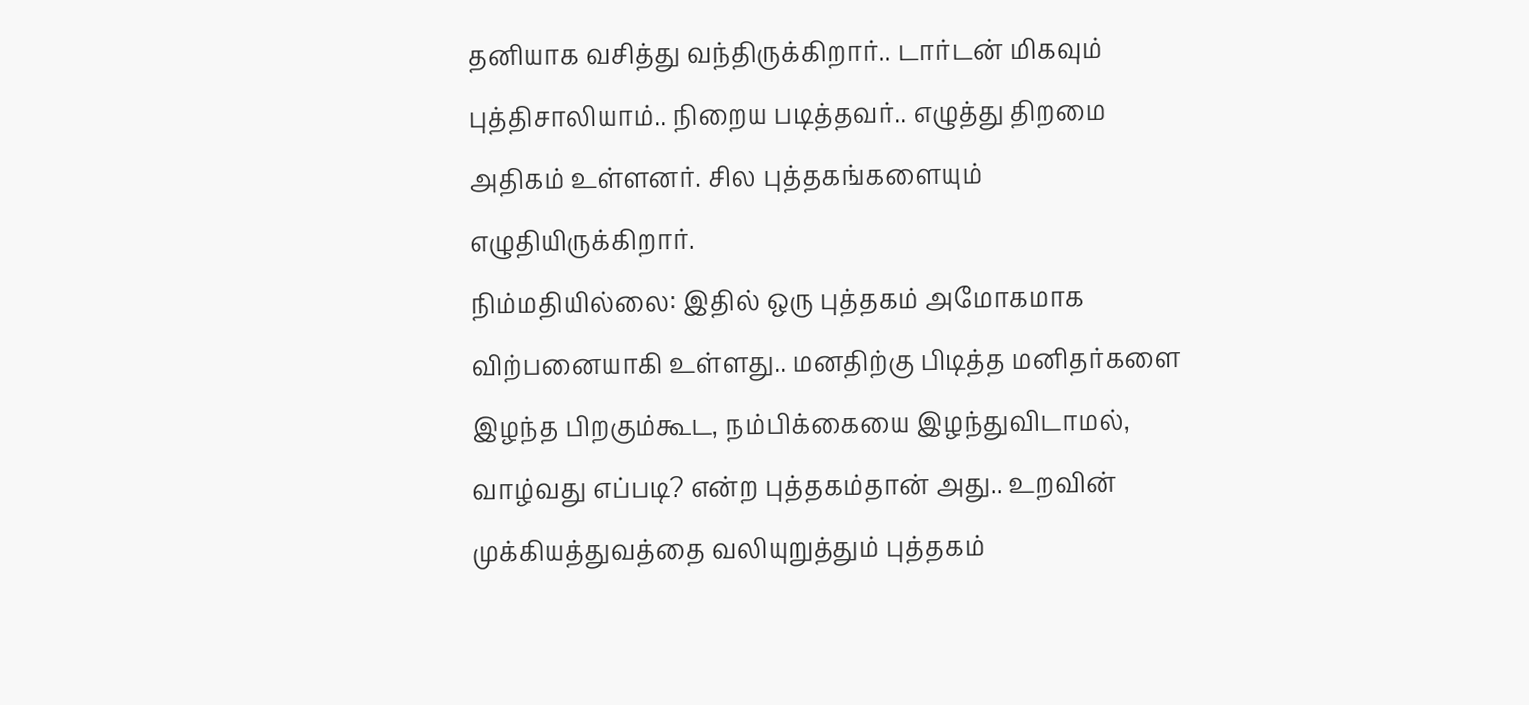தனியாக வசித்து வந்திருக்கிறார்.. டார்டன் மிகவும் புத்திசாலியாம்.. நிறைய படித்தவர்.. எழுத்து திறமை அதிகம் உள்ளனர். சில புத்தகங்களையும் எழுதியிருக்கிறார்.
நிம்மதியில்லை: இதில் ஒரு புத்தகம் அமோகமாக விற்பனையாகி உள்ளது.. மனதிற்கு பிடித்த மனிதர்களை இழந்த பிறகும்கூட, நம்பிக்கையை இழந்துவிடாமல், வாழ்வது எப்படி? என்ற புத்தகம்தான் அது.. உறவின் முக்கியத்துவத்தை வலியுறுத்தும் புத்தகம்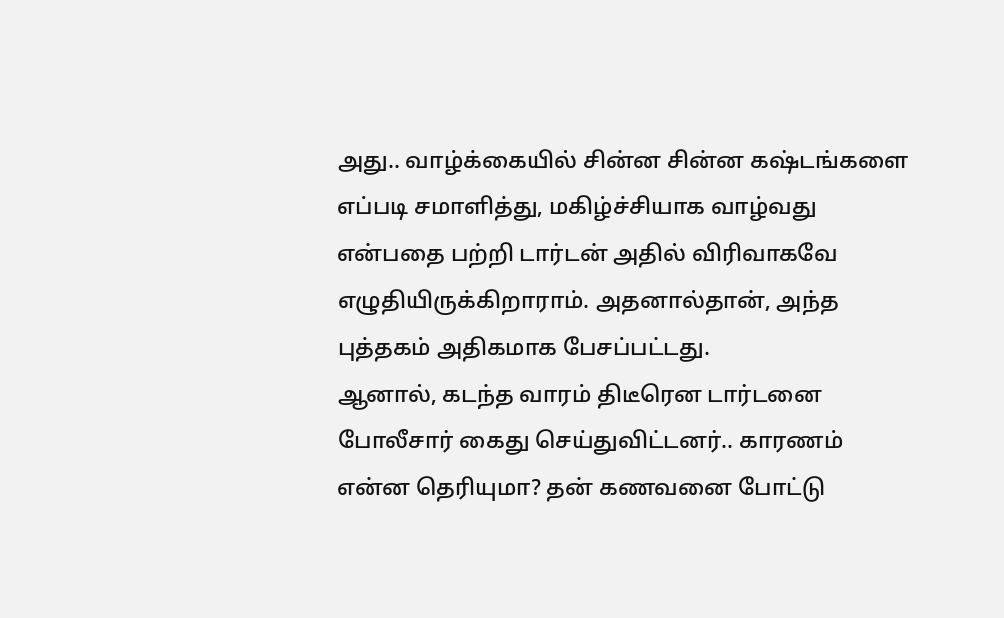அது.. வாழ்க்கையில் சின்ன சின்ன கஷ்டங்களை எப்படி சமாளித்து, மகிழ்ச்சியாக வாழ்வது என்பதை பற்றி டார்டன் அதில் விரிவாகவே எழுதியிருக்கிறாராம். அதனால்தான், அந்த புத்தகம் அதிகமாக பேசப்பட்டது.
ஆனால், கடந்த வாரம் திடீரென டார்டனை போலீசார் கைது செய்துவிட்டனர்.. காரணம் என்ன தெரியுமா? தன் கணவனை போட்டு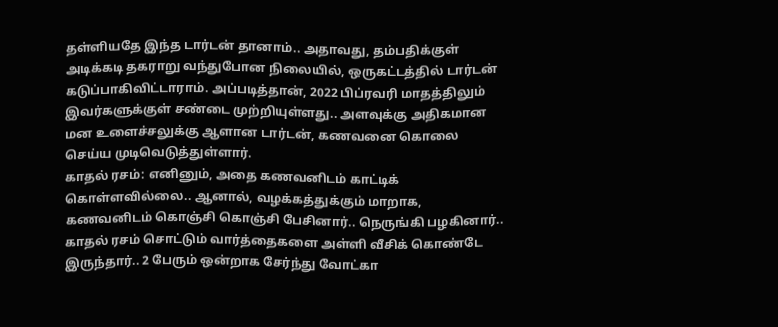தள்ளியதே இந்த டார்டன் தானாம்.. அதாவது, தம்பதிக்குள் அடிக்கடி தகராறு வந்துபோன நிலையில், ஒருகட்டத்தில் டார்டன் கடுப்பாகிவிட்டாராம். அப்படித்தான், 2022 பிப்ரவரி மாதத்திலும் இவர்களுக்குள் சண்டை முற்றியுள்ளது.. அளவுக்கு அதிகமான மன உளைச்சலுக்கு ஆளான டார்டன், கணவனை கொலை செய்ய முடிவெடுத்துள்ளார்.
காதல் ரசம்: எனினும், அதை கணவனிடம் காட்டிக் கொள்ளவில்லை.. ஆனால், வழக்கத்துக்கும் மாறாக, கணவனிடம் கொஞ்சி கொஞ்சி பேசினார்.. நெருங்கி பழகினார்.. காதல் ரசம் சொட்டும் வார்த்தைகளை அள்ளி வீசிக் கொண்டே இருந்தார்.. 2 பேரும் ஒன்றாக சேர்ந்து வோட்கா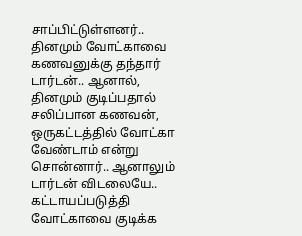சாப்பிட்டுள்ளனர்.. தினமும் வோட்காவை கணவனுக்கு தந்தார் டார்டன்.. ஆனால், தினமும் குடிப்பதால் சலிப்பான கணவன், ஒருகட்டத்தில் வோட்கா வேண்டாம் என்று சொன்னார்.. ஆனாலும் டார்டன் விடலையே.. கட்டாயப்படுத்தி வோட்காவை குடிக்க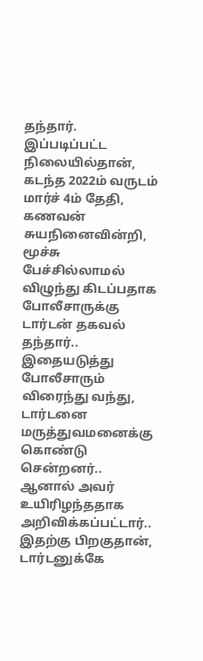தந்தார்.
இப்படிப்பட்ட நிலையில்தான், கடந்த 2022ம் வருடம் மார்ச் 4ம் தேதி, கணவன் சுயநினைவின்றி, மூச்சு பேச்சில்லாமல் விழுந்து கிடப்பதாக போலீசாருக்கு டார்டன் தகவல் தந்தார்.. இதையடுத்து போலீசாரும் விரைந்து வந்து, டார்டனை மருத்துவமனைக்கு கொண்டு சென்றனர்.. ஆனால் அவர் உயிரிழந்ததாக அறிவிக்கப்பட்டார்.. இதற்கு பிறகுதான், டார்டனுக்கே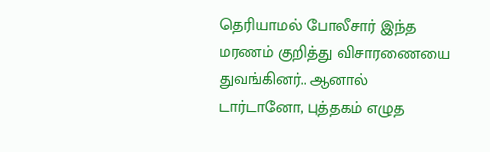தெரியாமல் போலீசார் இந்த மரணம் குறித்து விசாரணையை துவங்கினர்.. ஆனால் டார்டானோ, புத்தகம் எழுத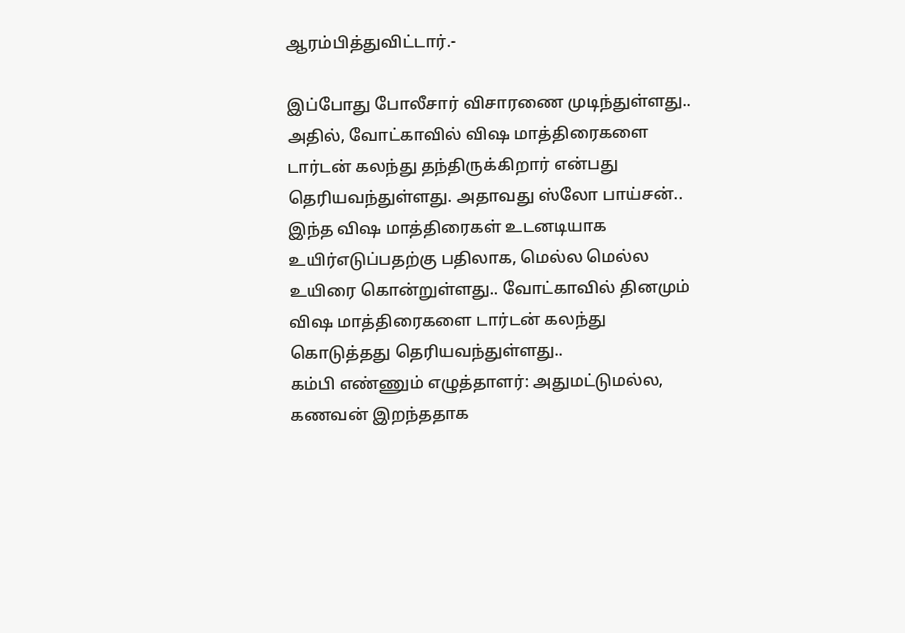ஆரம்பித்துவிட்டார்.-

இப்போது போலீசார் விசாரணை முடிந்துள்ளது.. அதில், வோட்காவில் விஷ மாத்திரைகளை டார்டன் கலந்து தந்திருக்கிறார் என்பது தெரியவந்துள்ளது. அதாவது ஸ்லோ பாய்சன்.. இந்த விஷ மாத்திரைகள் உடனடியாக உயிர்எடுப்பதற்கு பதிலாக, மெல்ல மெல்ல உயிரை கொன்றுள்ளது.. வோட்காவில் தினமும் விஷ மாத்திரைகளை டார்டன் கலந்து கொடுத்தது தெரியவந்துள்ளது..
கம்பி எண்ணும் எழுத்தாளர்: அதுமட்டுமல்ல, கணவன் இறந்ததாக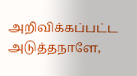அறிவிக்கப்பட்ட அடுத்தநாளே,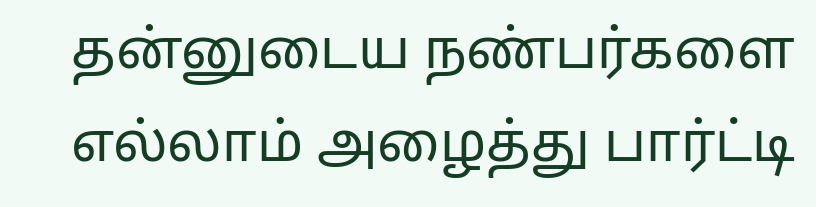தன்னுடைய நண்பர்களை எல்லாம் அழைத்து பார்ட்டி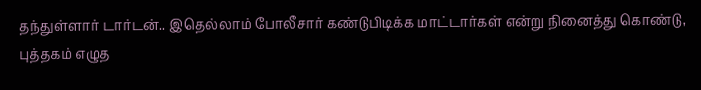தந்துள்ளார் டார்டன்.. இதெல்லாம் போலீசார் கண்டுபிடிக்க மாட்டார்கள் என்று நினைத்து கொண்டு, புத்தகம் எழுத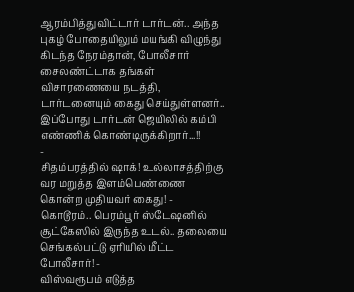ஆரம்பித்துவிட்டார் டார்டன்.. அந்த புகழ் போதையிலும் மயங்கி விழுந்து கிடந்த நேரம்தான், போலீசார் சைலண்ட்டாக தங்கள் விசாரணையை நடத்தி, டார்டனையும் கைது செய்துள்ளனர்.. இப்போது டார்டன் ஜெயிலில் கம்பி எண்ணிக் கொண்டிருக்கிறார்...!!
-
சிதம்பரத்தில் ஷாக்! உல்லாசத்திற்கு வர மறுத்த இளம்பெண்ணை கொன்ற முதியவர் கைது! -
கொடூரம்.. பெரம்பூர் ஸ்டேஷனில் சூட்கேஸில் இருந்த உடல்.. தலையை செங்கல்பட்டு ஏரியில் மீட்ட போலீசார்! -
விஸ்வரூபம் எடுத்த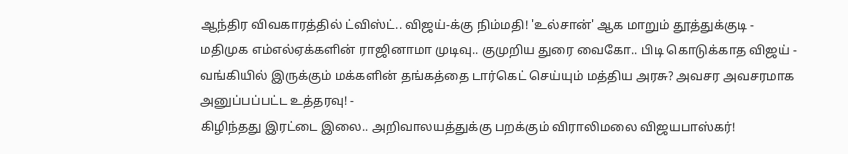ஆந்திர விவகாரத்தில் ட்விஸ்ட்.. விஜய்-க்கு நிம்மதி! 'உல்சான்' ஆக மாறும் தூத்துக்குடி -
மதிமுக எம்எல்ஏக்களின் ராஜினாமா முடிவு.. குமுறிய துரை வைகோ.. பிடி கொடுக்காத விஜய் -
வங்கியில் இருக்கும் மக்களின் தங்கத்தை டார்கெட் செய்யும் மத்திய அரசு? அவசர அவசரமாக அனுப்பப்பட்ட உத்தரவு! -
கிழிந்தது இரட்டை இலை.. அறிவாலயத்துக்கு பறக்கும் விராலிமலை விஜயபாஸ்கர்!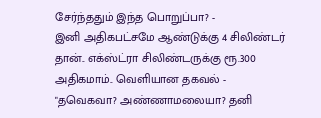சேர்ந்ததும் இந்த பொறுப்பா? -
இனி அதிகபட்சமே ஆண்டுக்கு 4 சிலிண்டர் தான்.. எக்ஸ்ட்ரா சிலிண்டருக்கு ரூ.300 அதிகமாம்.. வெளியான தகவல் -
"தவெகவா? அண்ணாமலையா? தனி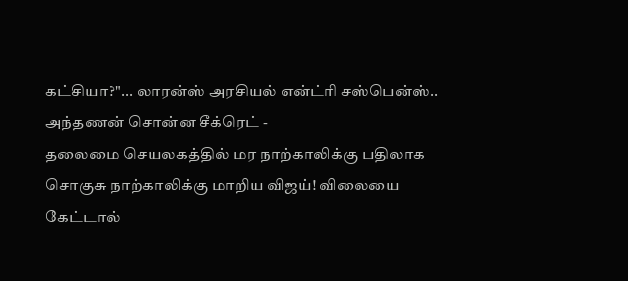கட்சியா?"... லாரன்ஸ் அரசியல் என்ட்ரி சஸ்பென்ஸ்.. அந்தணன் சொன்ன சீக்ரெட் -
தலைமை செயலகத்தில் மர நாற்காலிக்கு பதிலாக சொகுசு நாற்காலிக்கு மாறிய விஜய்! விலையை கேட்டால்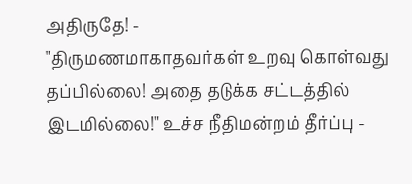அதிருதே! -
"திருமணமாகாதவர்கள் உறவு கொள்வது தப்பில்லை! அதை தடுக்க சட்டத்தில் இடமில்லை!" உச்ச நீதிமன்றம் தீர்ப்பு -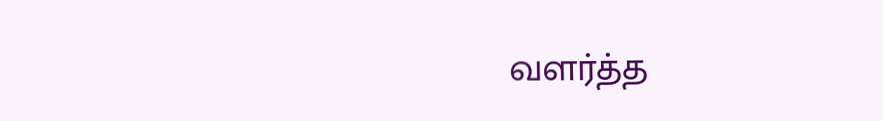வளர்த்த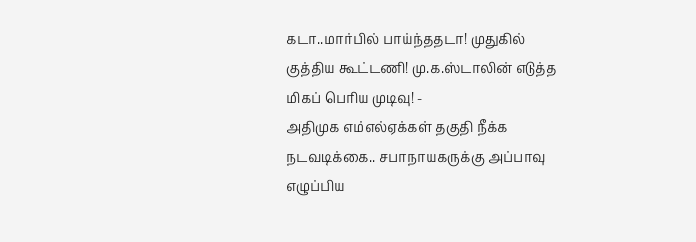கடா..மார்பில் பாய்ந்ததடா! முதுகில் குத்திய கூட்டணி! மு.க.ஸ்டாலின் எடுத்த மிகப் பெரிய முடிவு! -
அதிமுக எம்எல்ஏக்கள் தகுதி நீக்க நடவடிக்கை.. சபாநாயகருக்கு அப்பாவு எழுப்பிய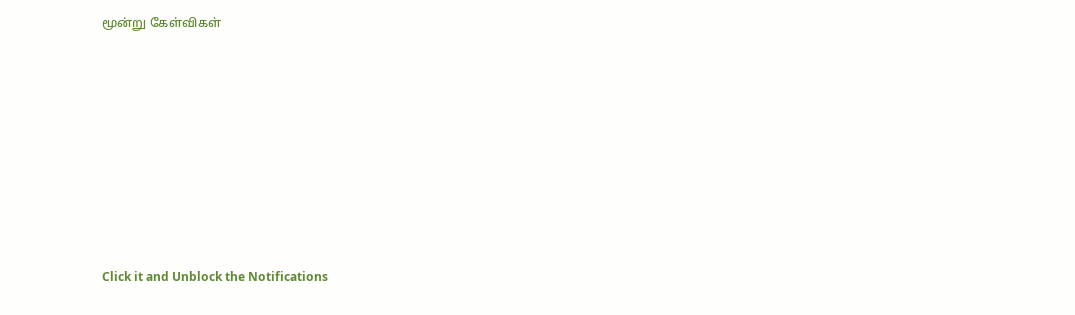மூன்று கேள்விகள்












Click it and Unblock the Notifications